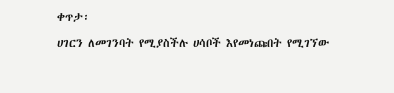ቀጥታ፡

ሀገርን ለመገንባት የሚያስችሉ ሀሳቦች እየመነጩበት የሚገኘው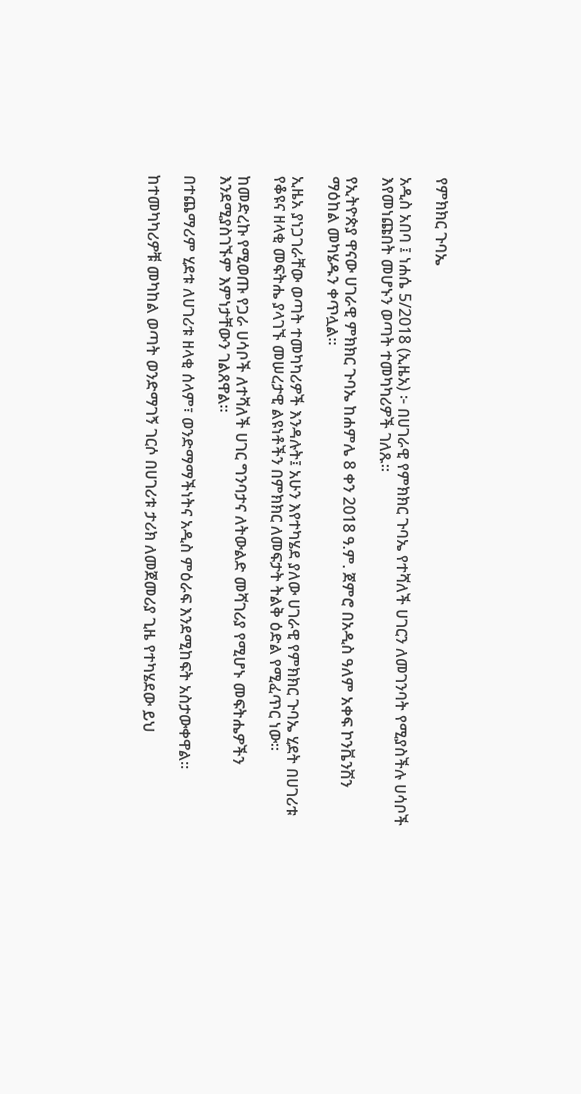የምክክር ጉባኤ

አዲስ አበባ ፤ ነሐሴ 5/2018 (ኢዜአ) ፦ በሀገራዊ የምክክር ጉባኤ የተሻለች ሀገርን ለመገንባት የሚያስችሉ ሀሳቦች እየመነጩበት መሆኑን ወጣት ተመካካሪዎች ገለጹ።

የኢትዮጵያ ዋናው ሀገራዊ ምክክር ጉባኤ ከሐምሌ 8 ቀን 2018 ዓ.ም. ጀምሮ በአዲስ ዓለም አቀፍ ኮንቬንሽን ማዕከል መካሄዱን ቀጥሏል።

ኢዜአ ያነጋገራቸው ወጣት ተመካካሪዎች እንዳሉት፤ አሁን እየተካሄደ ያለው ሀገራዊ የምክክር ጉባኤ ሂደት በሀገሪቱ የቆዩና ዘላቂ መፍትሔ ያላገኙ መሠረታዊ ልዩነቶችን በምክክር ለመፍታት ትልቅ ዕድል የሚፈጥር ነው።

ከመድረኩ የሚወጡ የጋራ ሀሳቦች ለተሻለች ሀገር ግንባታና ለትውልድ መሻገሪያ የሚሆኑ መፍትሔዎችን እንደሚያስገኙም እምነታቸውን ገልጸዋል።

በተጨማሪም ሂደቱ ለሀገሪቱ ዘላቂ ሰላም፣ ወንድማማችነትና አዲስ ምዕራፍ እንደሚከፍት አስታውቀዋል።

ከተመካካሪዎቹ መካከል ወጣት ወንድማገኝ ገርሶ በሀገሪቱ ታሪክ ለመጀመሪያ ጊዜ የተካሄደው ይህ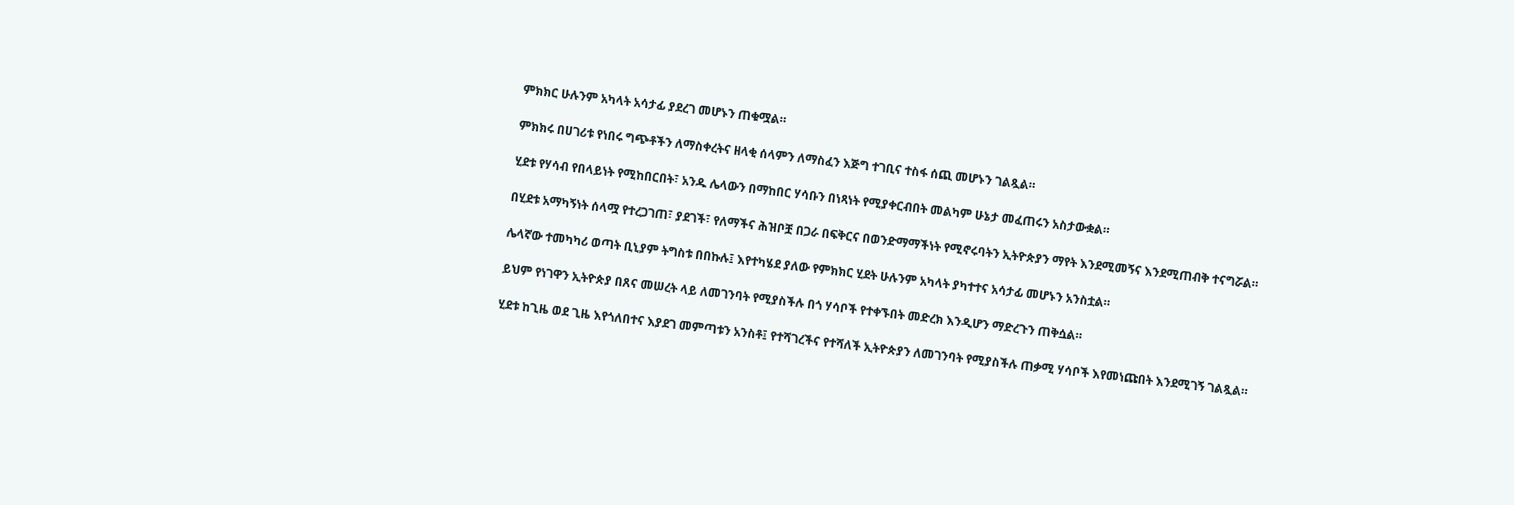ምክክር ሁሉንም አካላት አሳታፊ ያደረገ መሆኑን ጠቁሟል።

ምክክሩ በሀገሪቱ የነበሩ ግጭቶችን ለማስቀረትና ዘላቂ ሰላምን ለማስፈን እጅግ ተገቢና ተስፋ ሰጪ መሆኑን ገልጿል።

ሂደቱ የሃሳብ የበላይነት የሚከበርበት፣ አንዱ ሌላውን በማከበር ሃሳቡን በነጻነት የሚያቀርብበት መልካም ሁኔታ መፈጠሩን አስታውቋል።

በሂደቱ አማካኝነት ሰላሟ የተረጋገጠ፣ ያደገች፣ የለማችና ሕዝቦቿ በጋራ በፍቅርና በወንድማማችነት የሚኖሩባትን ኢትዮጵያን ማየት እንደሚመኝና እንደሚጠብቅ ተናግሯል።

ሌላኛው ተመካካሪ ወጣት ቢኒያም ትግስቱ በበኩሉ፤ እየተካሄደ ያለው የምክክር ሂደት ሁሉንም አካላት ያካተተና አሳታፊ መሆኑን አንስቷል።

ይህም የነገዋን ኢትዮጵያ በጸና መሠረት ላይ ለመገንባት የሚያስችሉ በጎ ሃሳቦች የተቀኙበት መድረክ እንዲሆን ማድረጉን ጠቅሷል።

ሂደቱ ከጊዜ ወደ ጊዜ እየጎለበተና እያደገ መምጣቱን አንስቶ፤ የተሻገረችና የተሻለች ኢትዮጵያን ለመገንባት የሚያስችሉ ጠቃሚ ሃሳቦች እየመነጩበት እንደሚገኝ ገልጿል።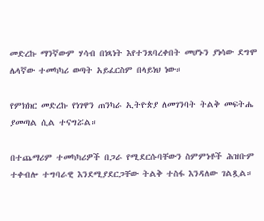መድረኩ ማንኛውም ሃሳብ በነጻነት እየተንጸባረቀበት መሆኑን ያነሳው ደግሞ ሌላኛው ተመካካሪ ወጣት አይፈርስም በላይነህ ነው።

የምክክር መድረኩ የነገዋን ጠንካራ ኢትዮጵያ ለመገንባት ትልቅ መፍትሔ ያመጣል ሲል ተናግሯል።

በተጨማሪም ተመካካሪዎች በጋራ የሚደርሱባቸውን ስምምነቶች ሕዝቡም ተቀብሎ ተግባራዊ እንደሚያደርጋቸው ትልቅ ተስፋ እንዳለው ገልጿል።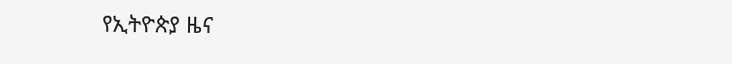የኢትዮጵያ ዜና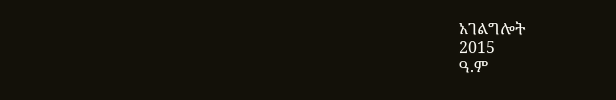አገልግሎት
2015
ዓ.ም